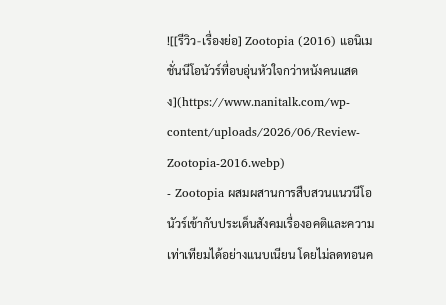![[รีวิว-เรื่องย่อ] Zootopia (2016) แอนิเมชั่นนีโอนัวร์ที่อบอุ่นหัวใจกว่าหนังคนแสดง](https://www.nanitalk.com/wp-content/uploads/2026/06/Review-Zootopia-2016.webp)
- Zootopia ผสมผสานการสืบสวนแนวนีโอนัวร์เข้ากับประเด็นสังคมเรื่องอคติและความเท่าเทียมได้อย่างแนบเนียน โดยไม่ลดทอนค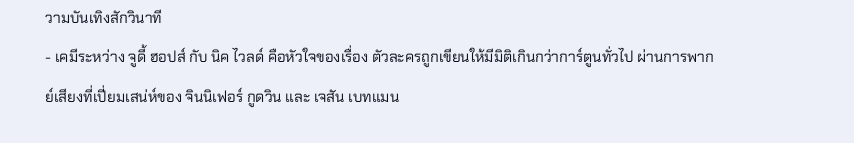วามบันเทิงสักวินาที
- เคมีระหว่าง จูดี้ ฮอปส์ กับ นิค ไวลด์ คือหัวใจของเรื่อง ตัวละครถูกเขียนให้มีมิติเกินกว่าการ์ตูนทั่วไป ผ่านการพากย์เสียงที่เปี่ยมเสน่ห์ของ จินนิเฟอร์ กูดวิน และ เจสัน เบทแมน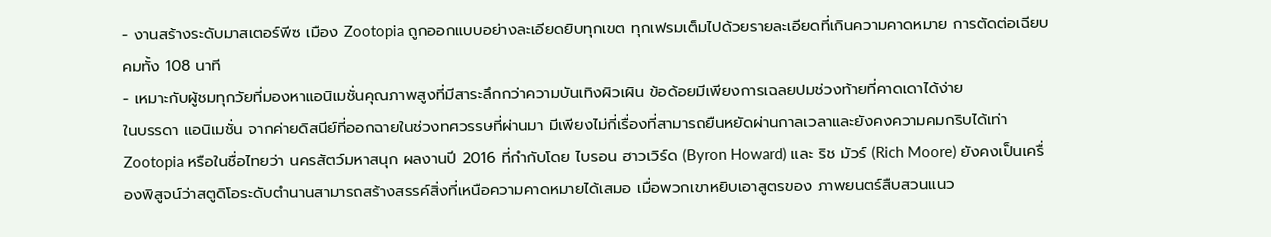- งานสร้างระดับมาสเตอร์พีซ เมือง Zootopia ถูกออกแบบอย่างละเอียดยิบทุกเขต ทุกเฟรมเต็มไปด้วยรายละเอียดที่เกินความคาดหมาย การตัดต่อเฉียบคมทั้ง 108 นาที
- เหมาะกับผู้ชมทุกวัยที่มองหาแอนิเมชั่นคุณภาพสูงที่มีสาระลึกกว่าความบันเทิงผิวเผิน ข้อด้อยมีเพียงการเฉลยปมช่วงท้ายที่คาดเดาได้ง่าย
ในบรรดา แอนิเมชั่น จากค่ายดิสนีย์ที่ออกฉายในช่วงทศวรรษที่ผ่านมา มีเพียงไม่กี่เรื่องที่สามารถยืนหยัดผ่านกาลเวลาและยังคงความคมกริบได้เท่า Zootopia หรือในชื่อไทยว่า นครสัตว์มหาสนุก ผลงานปี 2016 ที่กำกับโดย ไบรอน ฮาวเวิร์ด (Byron Howard) และ ริช มัวร์ (Rich Moore) ยังคงเป็นเครื่องพิสูจน์ว่าสตูดิโอระดับตำนานสามารถสร้างสรรค์สิ่งที่เหนือความคาดหมายได้เสมอ เมื่อพวกเขาหยิบเอาสูตรของ ภาพยนตร์สืบสวนแนว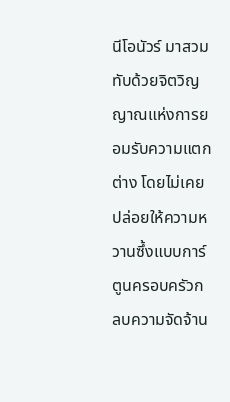นีโอนัวร์ มาสวมทับด้วยจิตวิญญาณแห่งการยอมรับความแตกต่าง โดยไม่เคยปล่อยให้ความหวานซึ้งแบบการ์ตูนครอบครัวกลบความจัดจ้าน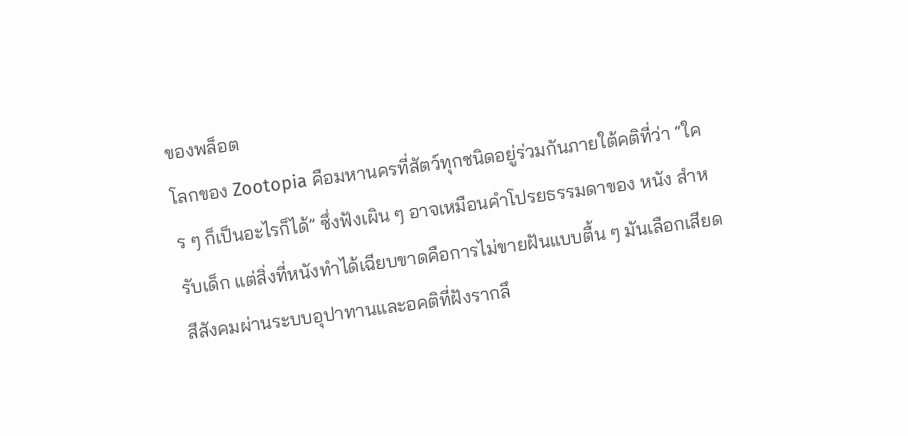ของพล็อต
โลกของ Zootopia คือมหานครที่สัตว์ทุกชนิดอยู่ร่วมกันภายใต้คติที่ว่า “ใคร ๆ ก็เป็นอะไรก็ได้” ซึ่งฟังเผิน ๆ อาจเหมือนคำโปรยธรรมดาของ หนัง สำหรับเด็ก แต่สิ่งที่หนังทำได้เฉียบขาดคือการไม่ขายฝันแบบตื้น ๆ มันเลือกเสียดสีสังคมผ่านระบบอุปาทานและอคติที่ฝังรากลึ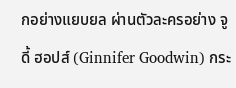กอย่างแยบยล ผ่านตัวละครอย่าง จูดี้ ฮอปส์ (Ginnifer Goodwin) กระ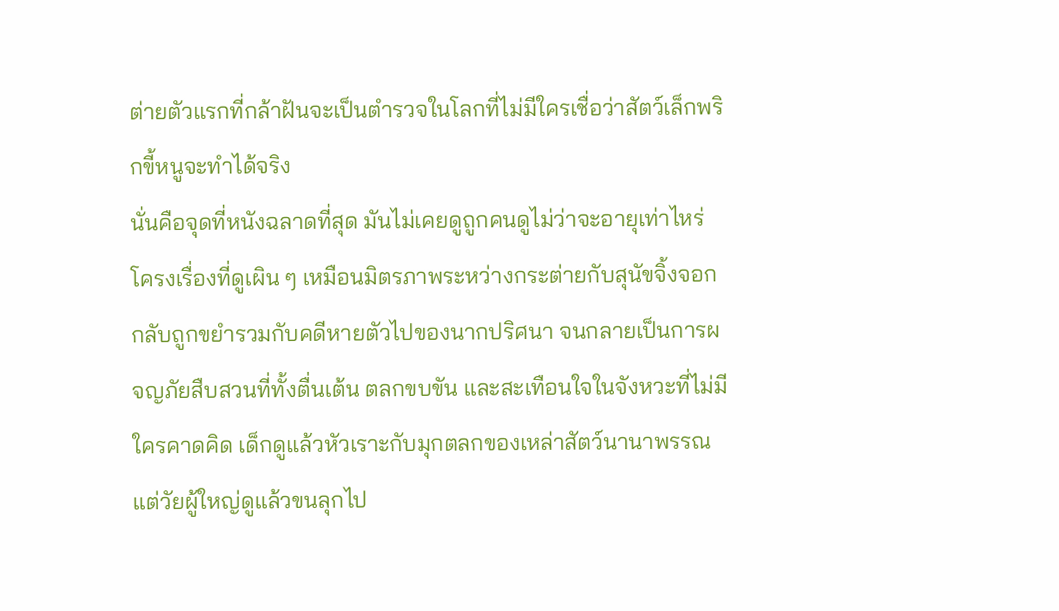ต่ายตัวแรกที่กล้าฝันจะเป็นตำรวจในโลกที่ไม่มีใครเชื่อว่าสัตว์เล็กพริกขี้หนูจะทำได้จริง
นั่นคือจุดที่หนังฉลาดที่สุด มันไม่เคยดูถูกคนดูไม่ว่าจะอายุเท่าไหร่ โครงเรื่องที่ดูเผิน ๆ เหมือนมิตรภาพระหว่างกระต่ายกับสุนัขจิ้งจอก กลับถูกขยำรวมกับคดีหายตัวไปของนากปริศนา จนกลายเป็นการผจญภัยสืบสวนที่ทั้งตื่นเต้น ตลกขบขัน และสะเทือนใจในจังหวะที่ไม่มีใครคาดคิด เด็กดูแล้วหัวเราะกับมุกตลกของเหล่าสัตว์นานาพรรณ แต่วัยผู้ใหญ่ดูแล้วขนลุกไป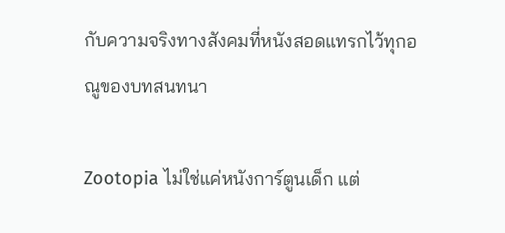กับความจริงทางสังคมที่หนังสอดแทรกไว้ทุกอณูของบทสนทนา

Zootopia ไม่ใช่แค่หนังการ์ตูนเด็ก แต่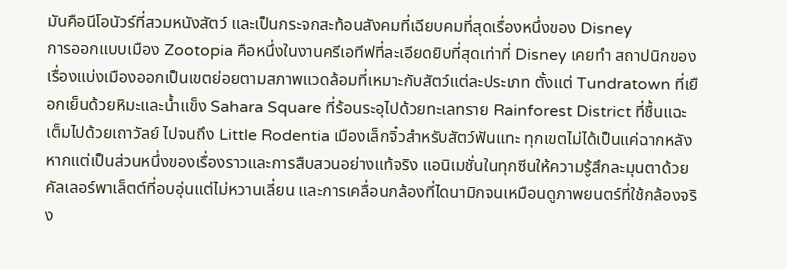มันคือนีโอนัวร์ที่สวมหนังสัตว์ และเป็นกระจกสะท้อนสังคมที่เฉียบคมที่สุดเรื่องหนึ่งของ Disney
การออกแบบเมือง Zootopia คือหนึ่งในงานครีเอทีฟที่ละเอียดยิบที่สุดเท่าที่ Disney เคยทำ สถาปนิกของเรื่องแบ่งเมืองออกเป็นเขตย่อยตามสภาพแวดล้อมที่เหมาะกับสัตว์แต่ละประเภท ตั้งแต่ Tundratown ที่เยือกเย็นด้วยหิมะและน้ำแข็ง Sahara Square ที่ร้อนระอุไปด้วยทะเลทราย Rainforest District ที่ชื้นแฉะเต็มไปด้วยเถาวัลย์ ไปจนถึง Little Rodentia เมืองเล็กจิ๋วสำหรับสัตว์ฟันแทะ ทุกเขตไม่ได้เป็นแค่ฉากหลัง หากแต่เป็นส่วนหนึ่งของเรื่องราวและการสืบสวนอย่างแท้จริง แอนิเมชั่นในทุกซีนให้ความรู้สึกละมุนตาด้วยคัลเลอร์พาเล็ตต์ที่อบอุ่นแต่ไม่หวานเลี่ยน และการเคลื่อนกล้องที่ไดนามิกจนเหมือนดูภาพยนตร์ที่ใช้กล้องจริง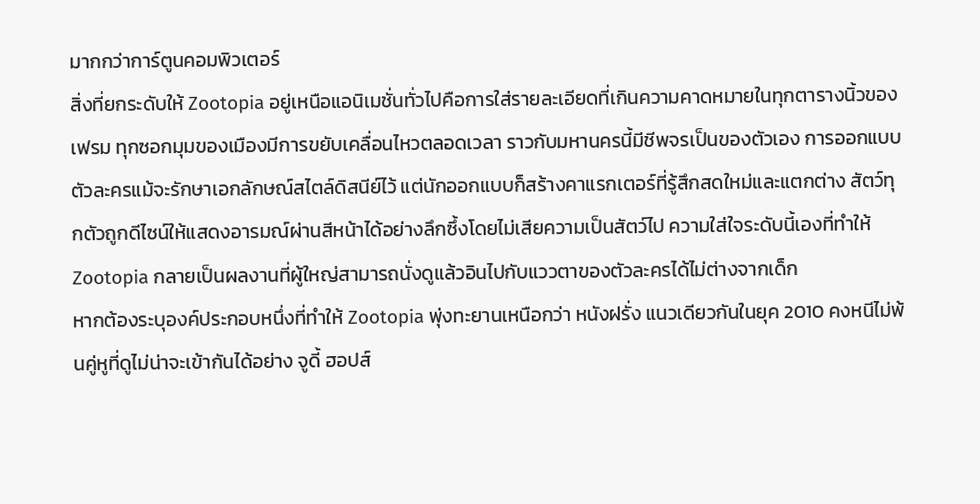มากกว่าการ์ตูนคอมพิวเตอร์
สิ่งที่ยกระดับให้ Zootopia อยู่เหนือแอนิเมชั่นทั่วไปคือการใส่รายละเอียดที่เกินความคาดหมายในทุกตารางนิ้วของเฟรม ทุกซอกมุมของเมืองมีการขยับเคลื่อนไหวตลอดเวลา ราวกับมหานครนี้มีชีพจรเป็นของตัวเอง การออกแบบตัวละครแม้จะรักษาเอกลักษณ์สไตล์ดิสนีย์ไว้ แต่นักออกแบบก็สร้างคาแรกเตอร์ที่รู้สึกสดใหม่และแตกต่าง สัตว์ทุกตัวถูกดีไซน์ให้แสดงอารมณ์ผ่านสีหน้าได้อย่างลึกซึ้งโดยไม่เสียความเป็นสัตว์ไป ความใส่ใจระดับนี้เองที่ทำให้ Zootopia กลายเป็นผลงานที่ผู้ใหญ่สามารถนั่งดูแล้วอินไปกับแววตาของตัวละครได้ไม่ต่างจากเด็ก
หากต้องระบุองค์ประกอบหนึ่งที่ทำให้ Zootopia พุ่งทะยานเหนือกว่า หนังฝรั่ง แนวเดียวกันในยุค 2010 คงหนีไม่พ้นคู่หูที่ดูไม่น่าจะเข้ากันได้อย่าง จูดี้ ฮอปส์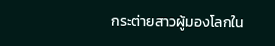กระต่ายสาวผู้มองโลกใน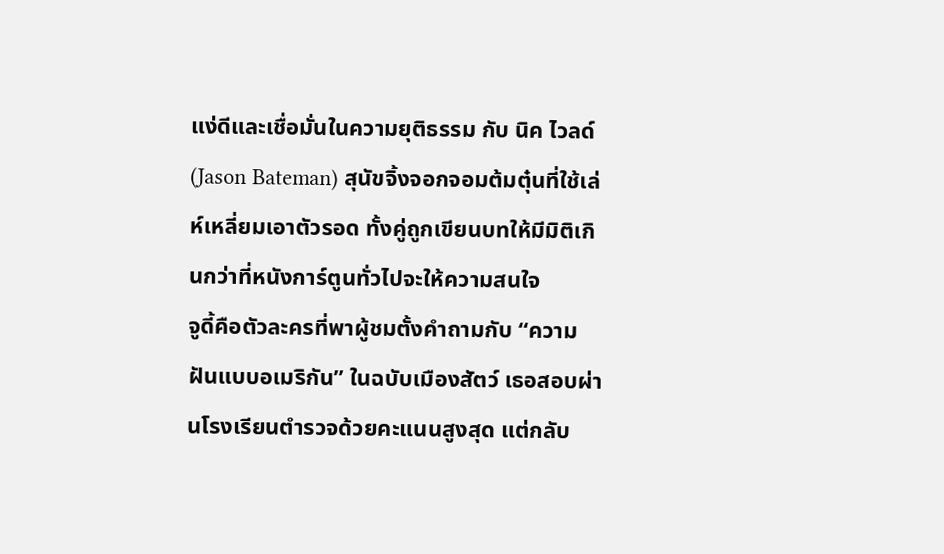แง่ดีและเชื่อมั่นในความยุติธรรม กับ นิค ไวลด์ (Jason Bateman) สุนัขจิ้งจอกจอมต้มตุ๋นที่ใช้เล่ห์เหลี่ยมเอาตัวรอด ทั้งคู่ถูกเขียนบทให้มีมิติเกินกว่าที่หนังการ์ตูนทั่วไปจะให้ความสนใจ
จูดี้คือตัวละครที่พาผู้ชมตั้งคำถามกับ “ความฝันแบบอเมริกัน” ในฉบับเมืองสัตว์ เธอสอบผ่านโรงเรียนตำรวจด้วยคะแนนสูงสุด แต่กลับ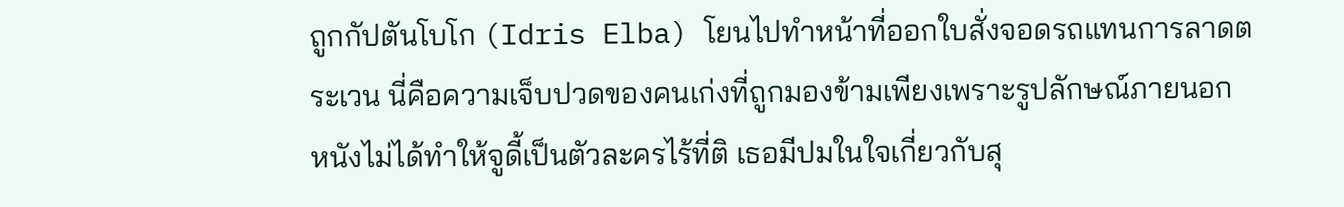ถูกกัปตันโบโก (Idris Elba) โยนไปทำหน้าที่ออกใบสั่งจอดรถแทนการลาดตระเวน นี่คือความเจ็บปวดของคนเก่งที่ถูกมองข้ามเพียงเพราะรูปลักษณ์ภายนอก หนังไม่ได้ทำให้จูดี้เป็นตัวละครไร้ที่ติ เธอมีปมในใจเกี่ยวกับสุ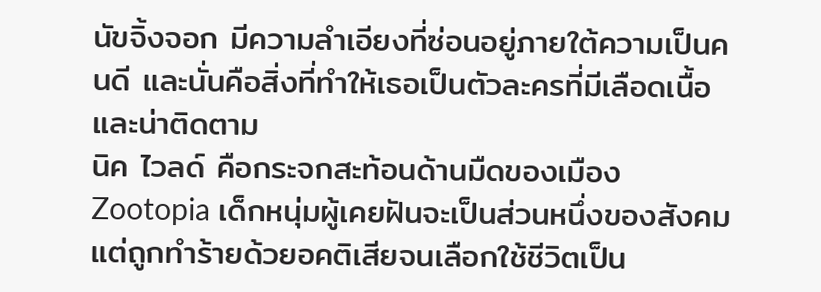นัขจิ้งจอก มีความลำเอียงที่ซ่อนอยู่ภายใต้ความเป็นคนดี และนั่นคือสิ่งที่ทำให้เธอเป็นตัวละครที่มีเลือดเนื้อและน่าติดตาม
นิค ไวลด์ คือกระจกสะท้อนด้านมืดของเมือง Zootopia เด็กหนุ่มผู้เคยฝันจะเป็นส่วนหนึ่งของสังคม แต่ถูกทำร้ายด้วยอคติเสียจนเลือกใช้ชีวิตเป็น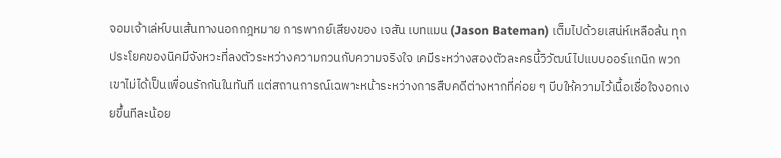จอมเจ้าเล่ห์บนเส้นทางนอกกฎหมาย การพากย์เสียงของ เจสัน เบทแมน (Jason Bateman) เต็มไปด้วยเสน่ห์เหลือล้น ทุกประโยคของนิคมีจังหวะที่ลงตัวระหว่างความกวนกับความจริงใจ เคมีระหว่างสองตัวละครนี้วิวัฒน์ไปแบบออร์แกนิก พวกเขาไม่ได้เป็นเพื่อนรักกันในทันที แต่สถานการณ์เฉพาะหน้าระหว่างการสืบคดีต่างหากที่ค่อย ๆ บีบให้ความไว้เนื้อเชื่อใจงอกเงยขึ้นทีละน้อย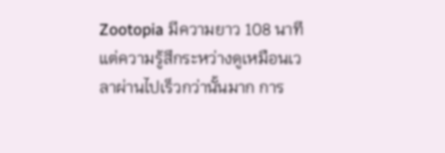Zootopia มีความยาว 108 นาที แต่ความรู้สึกระหว่างดูเหมือนเวลาผ่านไปเร็วกว่านั้นมาก การ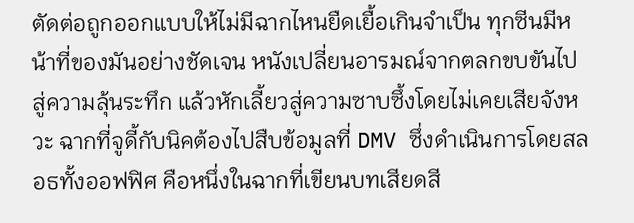ตัดต่อถูกออกแบบให้ไม่มีฉากไหนยืดเยื้อเกินจำเป็น ทุกซีนมีหน้าที่ของมันอย่างชัดเจน หนังเปลี่ยนอารมณ์จากตลกขบขันไปสู่ความลุ้นระทึก แล้วหักเลี้ยวสู่ความซาบซึ้งโดยไม่เคยเสียจังหวะ ฉากที่จูดี้กับนิคต้องไปสืบข้อมูลที่ DMV ซึ่งดำเนินการโดยสลอธทั้งออฟฟิศ คือหนึ่งในฉากที่เขียนบทเสียดสี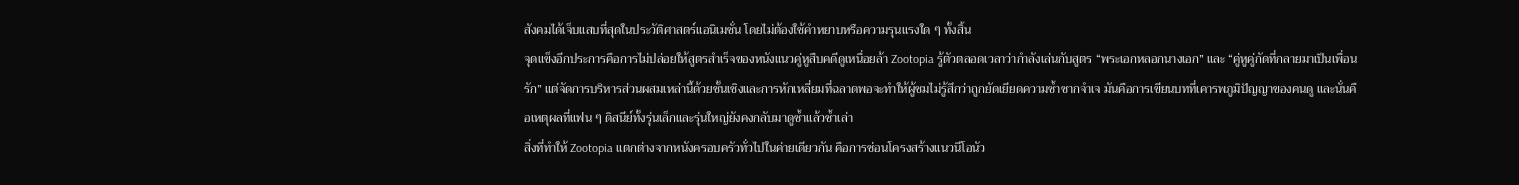สังคมได้เจ็บแสบที่สุดในประวัติศาสตร์แอนิเมชั่น โดยไม่ต้องใช้คำหยาบหรือความรุนแรงใด ๆ ทั้งสิ้น
จุดแข็งอีกประการคือการไม่ปล่อยให้สูตรสำเร็จของหนังแนวคู่หูสืบคดีดูเหนื่อยล้า Zootopia รู้ตัวตลอดเวลาว่ากำลังเล่นกับสูตร “พระเอกหลอกนางเอก” และ “คู่หูคู่กัดที่กลายมาเป็นเพื่อนรัก” แต่จัดการบริหารส่วนผสมเหล่านี้ด้วยชั้นเชิงและการหักเหลี่ยมที่ฉลาดพอจะทำให้ผู้ชมไม่รู้สึกว่าถูกยัดเยียดความซ้ำซากจำเจ มันคือการเขียนบทที่เคารพภูมิปัญญาของคนดู และนั่นคือเหตุผลที่แฟน ๆ ดิสนีย์ทั้งรุ่นเล็กและรุ่นใหญ่ยังคงกลับมาดูซ้ำแล้วซ้ำเล่า
สิ่งที่ทำให้ Zootopia แตกต่างจากหนังครอบครัวทั่วไปในค่ายเดียวกัน คือการซ่อนโครงสร้างแนวนีโอนัว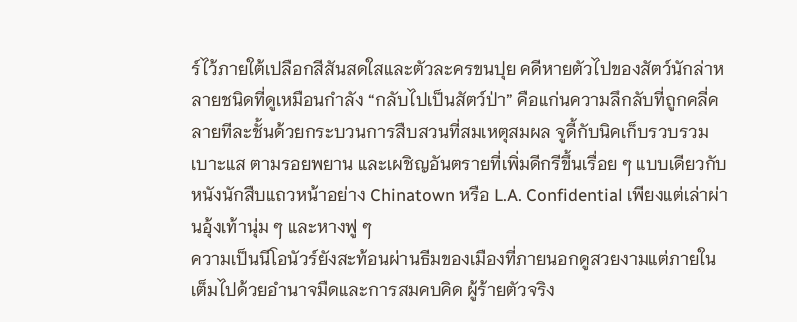ร์ไว้ภายใต้เปลือกสีสันสดใสและตัวละครขนปุย คดีหายตัวไปของสัตว์นักล่าหลายชนิดที่ดูเหมือนกำลัง “กลับไปเป็นสัตว์ป่า” คือแก่นความลึกลับที่ถูกคลี่คลายทีละชั้นด้วยกระบวนการสืบสวนที่สมเหตุสมผล จูดี้กับนิคเก็บรวบรวมเบาะแส ตามรอยพยาน และเผชิญอันตรายที่เพิ่มดีกรีขึ้นเรื่อย ๆ แบบเดียวกับหนังนักสืบแถวหน้าอย่าง Chinatown หรือ L.A. Confidential เพียงแต่เล่าผ่านอุ้งเท้านุ่ม ๆ และหางฟู ๆ
ความเป็นนีโอนัวร์ยังสะท้อนผ่านธีมของเมืองที่ภายนอกดูสวยงามแต่ภายในเต็มไปด้วยอำนาจมืดและการสมคบคิด ผู้ร้ายตัวจริง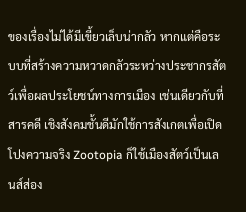ของเรื่องไม่ได้มีเขี้ยวเล็บน่ากลัว หากแต่คือระบบที่สร้างความหวาดกลัวระหว่างประชากรสัตว์เพื่อผลประโยชน์ทางการเมือง เช่นเดียวกับที่ สารคดี เชิงสังคมชั้นดีมักใช้การสังเกตเพื่อเปิดโปงความจริง Zootopia ก็ใช้เมืองสัตว์เป็นเลนส์ส่อง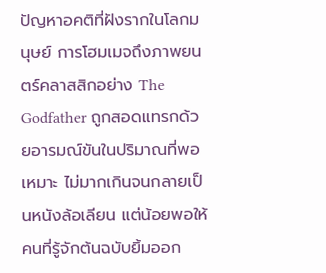ปัญหาอคติที่ฝังรากในโลกมนุษย์ การโฮมเมจถึงภาพยนตร์คลาสสิกอย่าง The Godfather ถูกสอดแทรกด้วยอารมณ์ขันในปริมาณที่พอเหมาะ ไม่มากเกินจนกลายเป็นหนังล้อเลียน แต่น้อยพอให้คนที่รู้จักต้นฉบับยิ้มออก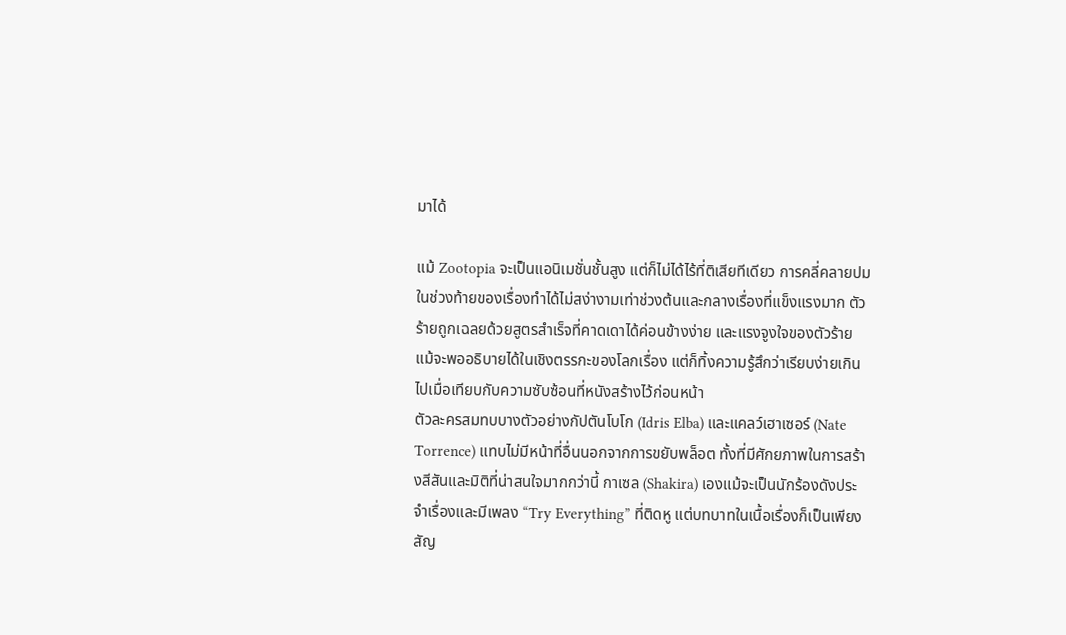มาได้

แม้ Zootopia จะเป็นแอนิเมชั่นชั้นสูง แต่ก็ไม่ได้ไร้ที่ติเสียทีเดียว การคลี่คลายปมในช่วงท้ายของเรื่องทำได้ไม่สง่างามเท่าช่วงต้นและกลางเรื่องที่แข็งแรงมาก ตัวร้ายถูกเฉลยด้วยสูตรสำเร็จที่คาดเดาได้ค่อนข้างง่าย และแรงจูงใจของตัวร้ายแม้จะพออธิบายได้ในเชิงตรรกะของโลกเรื่อง แต่ก็ทิ้งความรู้สึกว่าเรียบง่ายเกินไปเมื่อเทียบกับความซับซ้อนที่หนังสร้างไว้ก่อนหน้า
ตัวละครสมทบบางตัวอย่างกัปตันโบโก (Idris Elba) และแคลว์เฮาเซอร์ (Nate Torrence) แทบไม่มีหน้าที่อื่นนอกจากการขยับพล็อต ทั้งที่มีศักยภาพในการสร้างสีสันและมิติที่น่าสนใจมากกว่านี้ กาเซล (Shakira) เองแม้จะเป็นนักร้องดังประจำเรื่องและมีเพลง “Try Everything” ที่ติดหู แต่บทบาทในเนื้อเรื่องก็เป็นเพียงสัญ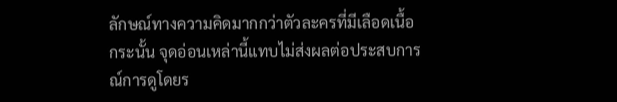ลักษณ์ทางความคิดมากกว่าตัวละครที่มีเลือดเนื้อ
กระนั้น จุดอ่อนเหล่านี้แทบไม่ส่งผลต่อประสบการณ์การดูโดยร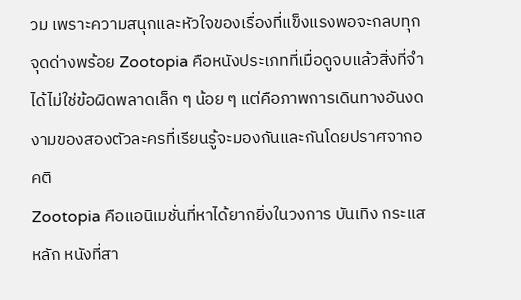วม เพราะความสนุกและหัวใจของเรื่องที่แข็งแรงพอจะกลบทุกจุดด่างพร้อย Zootopia คือหนังประเภทที่เมื่อดูจบแล้วสิ่งที่จำได้ไม่ใช่ข้อผิดพลาดเล็ก ๆ น้อย ๆ แต่คือภาพการเดินทางอันงดงามของสองตัวละครที่เรียนรู้จะมองกันและกันโดยปราศจากอคติ
Zootopia คือแอนิเมชั่นที่หาได้ยากยิ่งในวงการ บันเทิง กระแสหลัก หนังที่สา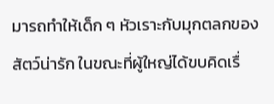มารถทำให้เด็ก ๆ หัวเราะกับมุกตลกของสัตว์น่ารัก ในขณะที่ผู้ใหญ่ได้ขบคิดเรื่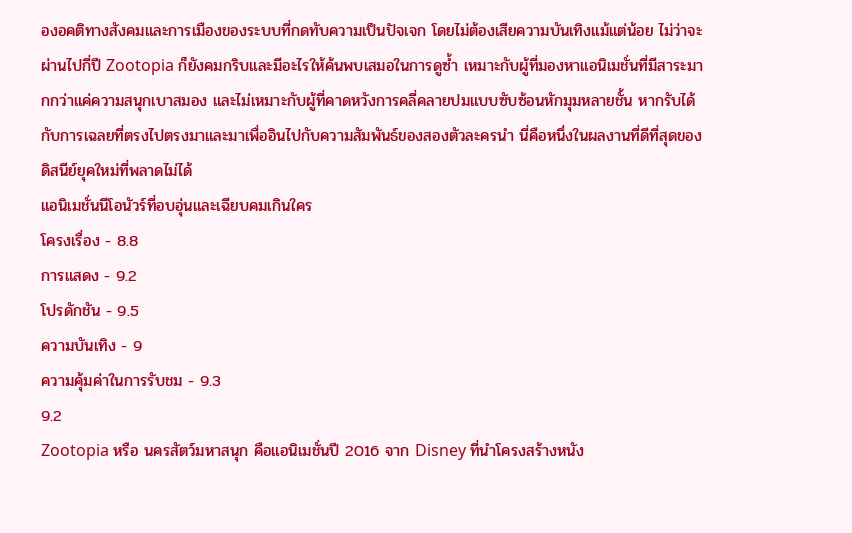องอคติทางสังคมและการเมืองของระบบที่กดทับความเป็นปัจเจก โดยไม่ต้องเสียความบันเทิงแม้แต่น้อย ไม่ว่าจะผ่านไปกี่ปี Zootopia ก็ยังคมกริบและมีอะไรให้ค้นพบเสมอในการดูซ้ำ เหมาะกับผู้ที่มองหาแอนิเมชั่นที่มีสาระมากกว่าแค่ความสนุกเบาสมอง และไม่เหมาะกับผู้ที่คาดหวังการคลี่คลายปมแบบซับซ้อนหักมุมหลายชั้น หากรับได้กับการเฉลยที่ตรงไปตรงมาและมาเพื่ออินไปกับความสัมพันธ์ของสองตัวละครนำ นี่คือหนึ่งในผลงานที่ดีที่สุดของดิสนีย์ยุคใหม่ที่พลาดไม่ได้
แอนิเมชั่นนีโอนัวร์ที่อบอุ่นและเฉียบคมเกินใคร
โครงเรื่อง - 8.8
การแสดง - 9.2
โปรดักชัน - 9.5
ความบันเทิง - 9
ความคุ้มค่าในการรับชม - 9.3
9.2
Zootopia หรือ นครสัตว์มหาสนุก คือแอนิเมชั่นปี 2016 จาก Disney ที่นำโครงสร้างหนัง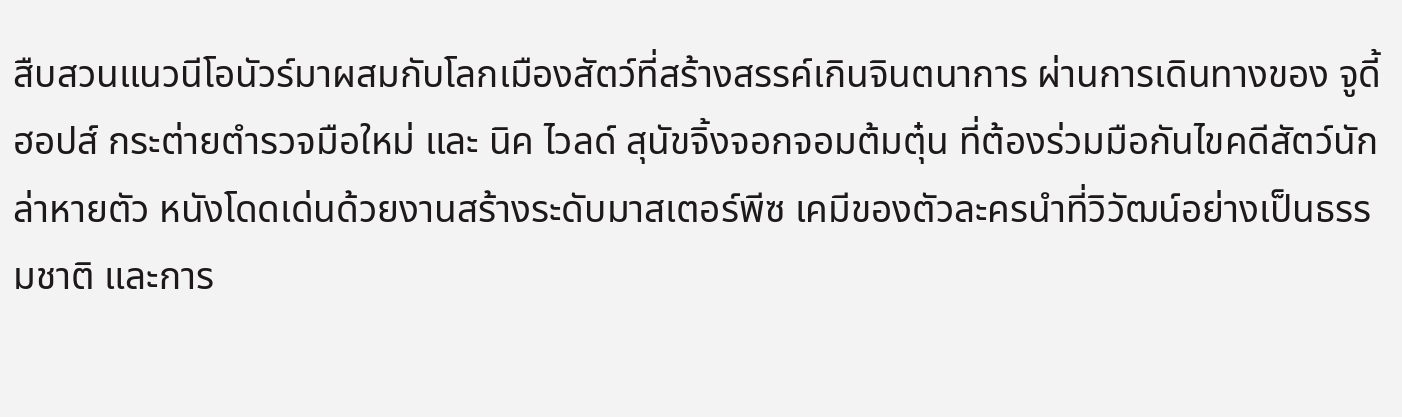สืบสวนแนวนีโอนัวร์มาผสมกับโลกเมืองสัตว์ที่สร้างสรรค์เกินจินตนาการ ผ่านการเดินทางของ จูดี้ ฮอปส์ กระต่ายตำรวจมือใหม่ และ นิค ไวลด์ สุนัขจิ้งจอกจอมต้มตุ๋น ที่ต้องร่วมมือกันไขคดีสัตว์นักล่าหายตัว หนังโดดเด่นด้วยงานสร้างระดับมาสเตอร์พีซ เคมีของตัวละครนำที่วิวัฒน์อย่างเป็นธรรมชาติ และการ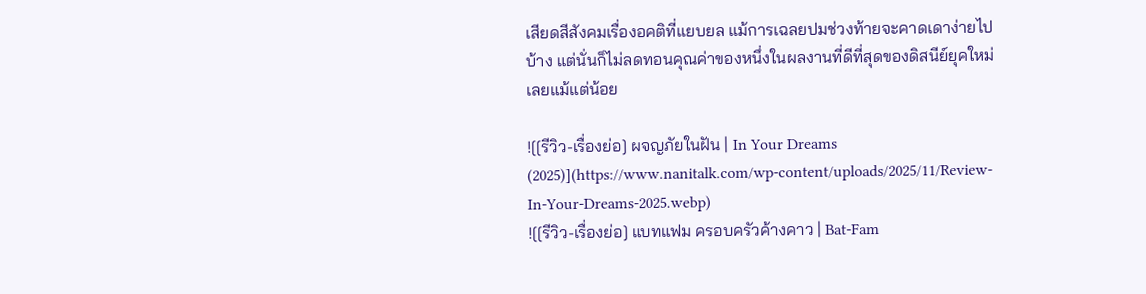เสียดสีสังคมเรื่องอคติที่แยบยล แม้การเฉลยปมช่วงท้ายจะคาดเดาง่ายไปบ้าง แต่นั่นก็ไม่ลดทอนคุณค่าของหนึ่งในผลงานที่ดีที่สุดของดิสนีย์ยุคใหม่เลยแม้แต่น้อย

![[รีวิว-เรื่องย่อ] ผจญภัยในฝัน | In Your Dreams (2025)](https://www.nanitalk.com/wp-content/uploads/2025/11/Review-In-Your-Dreams-2025.webp)
![[รีวิว-เรื่องย่อ] แบทแฟม ครอบครัวค้างคาว | Bat-Fam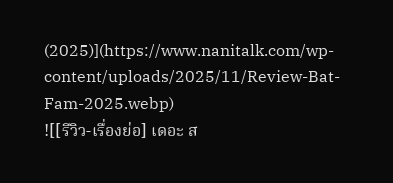(2025)](https://www.nanitalk.com/wp-content/uploads/2025/11/Review-Bat-Fam-2025.webp)
![[รีวิว-เรื่องย่อ] เดอะ ส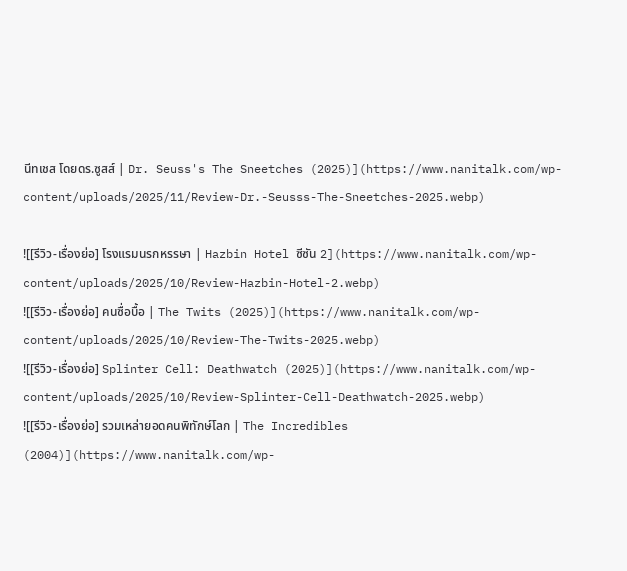นีทเชส โดยดร.ซูสส์ | Dr. Seuss's The Sneetches (2025)](https://www.nanitalk.com/wp-content/uploads/2025/11/Review-Dr.-Seusss-The-Sneetches-2025.webp)

![[รีวิว-เรื่องย่อ] โรงแรมนรกหรรษา | Hazbin Hotel ซีซัน 2](https://www.nanitalk.com/wp-content/uploads/2025/10/Review-Hazbin-Hotel-2.webp)
![[รีวิว-เรื่องย่อ] คนซื่อบื้อ | The Twits (2025)](https://www.nanitalk.com/wp-content/uploads/2025/10/Review-The-Twits-2025.webp)
![[รีวิว-เรื่องย่อ] Splinter Cell: Deathwatch (2025)](https://www.nanitalk.com/wp-content/uploads/2025/10/Review-Splinter-Cell-Deathwatch-2025.webp)
![[รีวิว-เรื่องย่อ] รวมเหล่ายอดคนพิทักษ์โลก | The Incredibles (2004)](https://www.nanitalk.com/wp-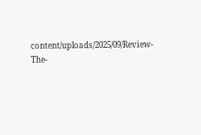content/uploads/2025/09/Review-The-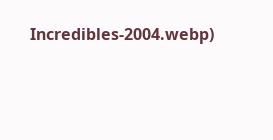Incredibles-2004.webp)